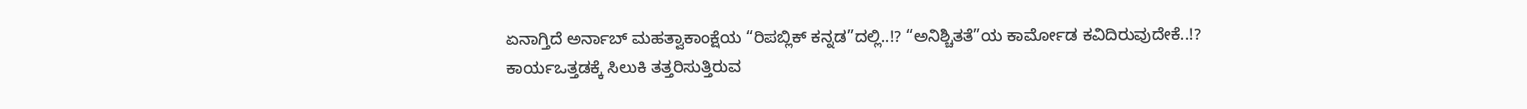ಏನಾಗ್ತಿದೆ ಅರ್ನಾಬ್ ಮಹತ್ವಾಕಾಂಕ್ಷೆಯ “ರಿಪಬ್ಲಿಕ್ ಕನ್ನಡ”ದಲ್ಲಿ..!? “ಅನಿಶ್ಚಿತತೆ”ಯ ಕಾರ್ಮೋಡ ಕವಿದಿರುವುದೇಕೆ..!?
ಕಾರ್ಯಒತ್ತಡಕ್ಕೆ ಸಿಲುಕಿ ತತ್ತರಿಸುತ್ತಿರುವ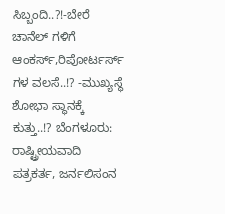ಸಿಬ್ಬಂದಿ..?!-ಬೇರೆ ಚಾನೆಲ್ ಗಳಿಗೆ ಆಂಕರ್ಸ್,ರಿಪೋರ್ಟರ್ಸ್ ಗಳ ವಲಸೆ..!? -ಮುಖ್ಯಸ್ಥೆ ಶೋಭಾ ಸ್ಥಾನಕ್ಕೆ ಕುತ್ತು..!? ಬೆಂಗಳೂರು: ರಾಷ್ಟ್ರೀಯವಾದಿ ಪತ್ರಕರ್ತ, ಜರ್ನಲಿಸಂನ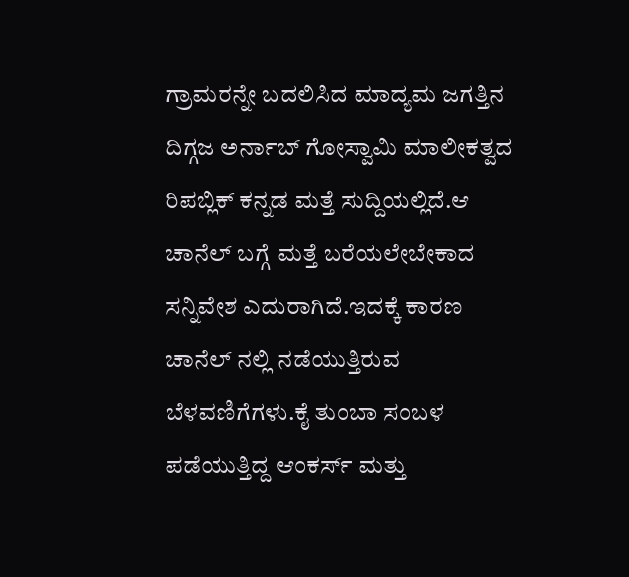ಗ್ರಾಮರನ್ನೇ ಬದಲಿಸಿದ ಮಾದ್ಯಮ ಜಗತ್ತಿನ ದಿಗ್ಗಜ ಅರ್ನಾಬ್ ಗೋಸ್ವಾಮಿ ಮಾಲೀಕತ್ವದ ರಿಪಬ್ಲಿಕ್ ಕನ್ನಡ ಮತ್ತೆ ಸುದ್ದಿಯಲ್ಲಿದೆ.ಆ ಚಾನೆಲ್ ಬಗ್ಗೆ ಮತ್ತೆ ಬರೆಯಲೇಬೇಕಾದ ಸನ್ನಿವೇಶ ಎದುರಾಗಿದೆ.ಇದಕ್ಕೆ ಕಾರಣ ಚಾನೆಲ್ ನಲ್ಲಿ ನಡೆಯುತ್ತಿರುವ ಬೆಳವಣಿಗೆಗಳು.ಕೈ ತುಂಬಾ ಸಂಬಳ ಪಡೆಯುತ್ತಿದ್ದ ಆಂಕರ್ಸ್ ಮತ್ತು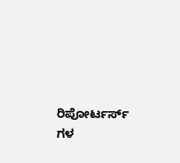ರಿಪೋರ್ಟರ್ಸ್ ಗಳ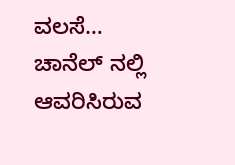ವಲಸೆ… ಚಾನೆಲ್ ನಲ್ಲಿ ಆವರಿಸಿರುವ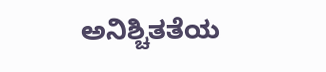ಅನಿಶ್ಚಿತತೆಯ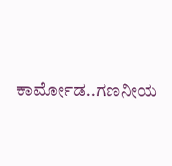ಕಾರ್ಮೋಡ..ಗಣನೀಯ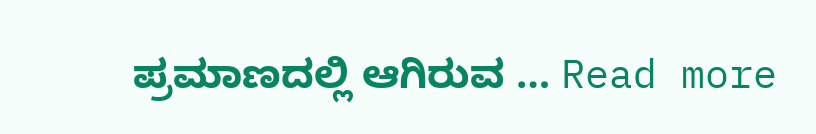ಪ್ರಮಾಣದಲ್ಲಿ ಆಗಿರುವ … Read more